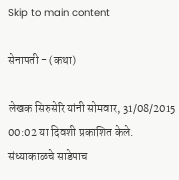Skip to main content

सेनापती - (कथा)

लेखक सिरुसेरि यांनी सोमवार, 31/08/2015 00:02 या दिवशी प्रकाशित केले.
संध्याकाळचे साडेपाच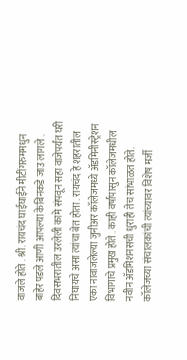वाजले होते . श्री. रायचंद घाईघाईने मीटींगरुममधुन बाहेर पडले आणी आपल्या केबिनकडे जाउ लागले . दिवसभरातील उरलेली कामे संपवून सहा वाजेपर्यंत घरी निघायचे असा त्यांचा बेत होता . रायचंद हे शहरातील एका नावाजलेल्या जुनीअर कॉलेजमध्ये अ‍ॅडमिनीस्ट्रेशन विभागाचे प्रमुख होते . काही वर्षांपासुन कॉलेजमधील नवीन अ‍ॅडमिशनसची धुराही तेच सांभाळत होते. कॉलेजच्या संचालकांची त्यांच्यावर विशेष मर्जी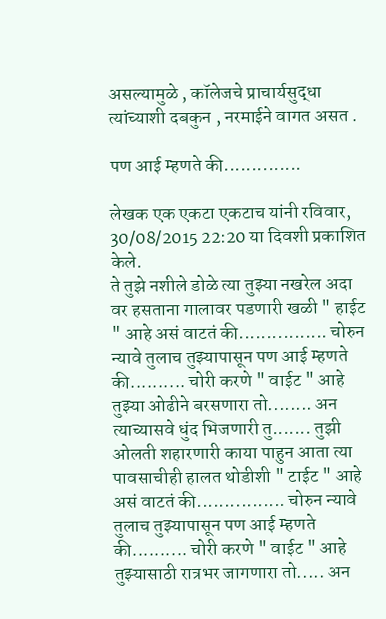असल्यामुळे , कॉलेजचे प्राचार्यसुद्धा त्यांच्याशी दबकुन , नरमाईने वागत असत .

पण आई म्हणते की..............

लेखक एक एकटा एकटाच यांनी रविवार, 30/08/2015 22:20 या दिवशी प्रकाशित केले.
ते तुझे नशीले डोळे त्या तुझ्या नखरेल अदा वर हसताना गालावर पडणारी खळी " हाईट " आहे असं वाटतं की................ चोरुन न्यावे तुलाच तुझ्यापासून पण आई म्हणते की.......... चोरी करणे " वाईट " आहे तुझ्या ओढीने बरसणारा तो........ अन त्याच्यासवे धुंद भिजणारी तु....... तुझी ओलती शहारणारी काया पाहुन आता त्या पावसाचीही हालत थोडीशी " टाईट " आहे असं वाटतं की................ चोरुन न्यावे तुलाच तुझ्यापासून पण आई म्हणते की.......... चोरी करणे " वाईट " आहे तुझ्यासाठी रात्रभर जागणारा तो..... अन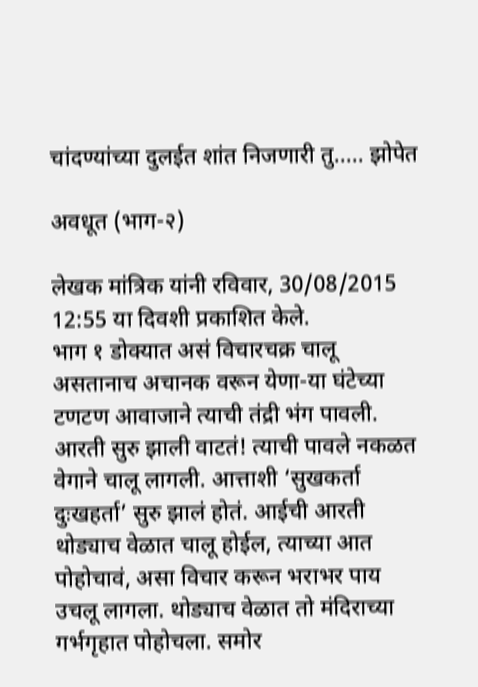चांदण्यांच्या दुलईत शांत निजणारी तु..... झोपेत

अवधूत (भाग-२)

लेखक मांत्रिक यांनी रविवार, 30/08/2015 12:55 या दिवशी प्रकाशित केले.
भाग १ डोक्यात असं विचारचक्र चालू असतानाच अचानक वरून येणा-या घंटेच्या टणटण आवाजाने त्याची तंद्री भंग पावली. आरती सुरु झाली वाटतं! त्याची पावले नकळत वेगाने चालू लागली. आत्ताशी ‘सुखकर्ता दुःखहर्ता’ सुरु झालं होतं. आईची आरती थोड्याच वेळात चालू होईल, त्याच्या आत पोहोचावं, असा विचार करून भराभर पाय उचलू लागला. थोड्याच वेळात तो मंदिराच्या गर्भगृहात पोहोचला. समोर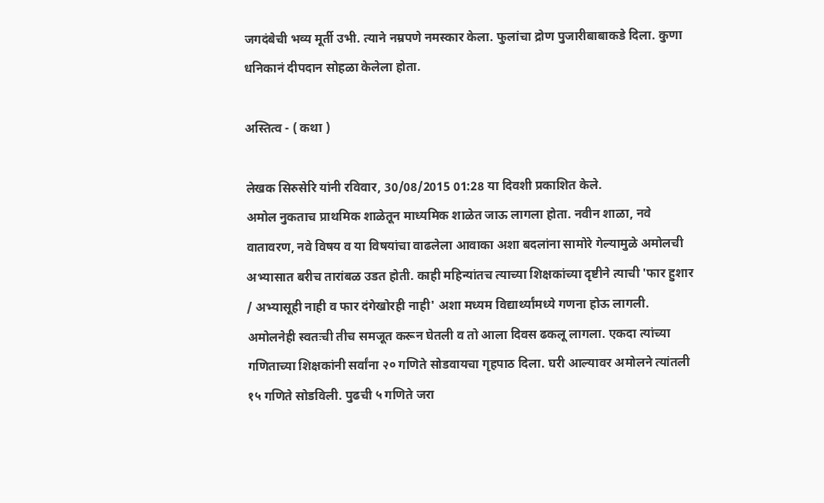जगदंबेची भव्य मूर्ती उभी. त्याने नम्रपणे नमस्कार केला. फुलांचा द्रोण पुजारीबाबाकडे दिला. कुणा धनिकानं दीपदान सोहळा केलेला होता.

अस्तित्व - ( कथा )

लेखक सिरुसेरि यांनी रविवार, 30/08/2015 01:28 या दिवशी प्रकाशित केले.
अमोल नुकताच प्राथमिक शाळेतून माध्यमिक शाळेत जाऊ लागला होता. नवीन शाळा, नवे वातावरण, नवे विषय व या विषयांचा वाढलेला आवाका अशा बदलांना सामोरे गेल्यामुळे अमोलची अभ्यासात बरीच तारांबळ उडत होती. काही महिन्यांतच त्याच्या शिक्षकांच्या दृष्टीने त्याची 'फार हुशार / अभ्यासूही नाही व फार दंगेखोरही नाही' अशा मध्यम विद्यार्थ्यांमध्ये गणना होऊ लागली. अमोलनेही स्वतःची तीच समजूत करून घेतली व तो आला दिवस ढकलू लागला. एकदा त्यांच्या गणिताच्या शिक्षकांनी सर्वांना २० गणिते सोडवायचा गृहपाठ दिला. घरी आल्यावर अमोलने त्यांतली १५ गणिते सोडविली. पुढची ५ गणिते जरा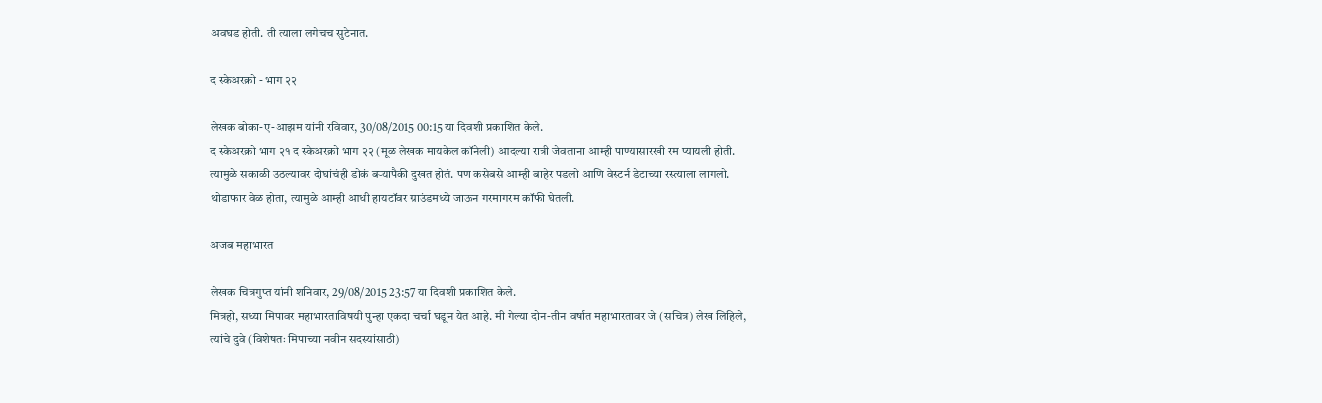अवघड होती. ती त्याला लगेचच सुटेनात.

द स्केअरक्रो - भाग ‍२२

लेखक बोका-ए-आझम यांनी रविवार, 30/08/2015 00:15 या दिवशी प्रकाशित केले.
द स्केअरक्रो भाग २१ द स्केअरक्रो भाग २२ (मूळ लेखक मायकेल कॉनेली) आदल्या रात्री जेवताना आम्ही पाण्यासारखी रम प्यायली होती. त्यामुळे सकाळी उठल्यावर दोघांचंही डोकं बऱ्यापैकी दुखत होतं. पण कसेबसे आम्ही बाहेर पडलो आणि वेस्टर्न डेटाच्या रस्त्याला लागलो. थोडाफार वेळ होता, त्यामुळे आम्ही आधी हायटॉवर ग्राउंडमध्ये जाऊन गरमागरम कॉफी घेतली.

अजब महाभारत

लेखक चित्रगुप्त यांनी शनिवार, 29/08/2015 23:57 या दिवशी प्रकाशित केले.
मित्रहो, सध्या मिपावर महाभारताविषयी पुन्हा एकदा चर्चा घडून येत आहे. मी गेल्या दोन-तीन वर्षात महाभारतावर जे (सचित्र) लेख लिहिले, त्यांचे दुवे (विशेषतः मिपाच्या नवीन सदस्यांसाठी)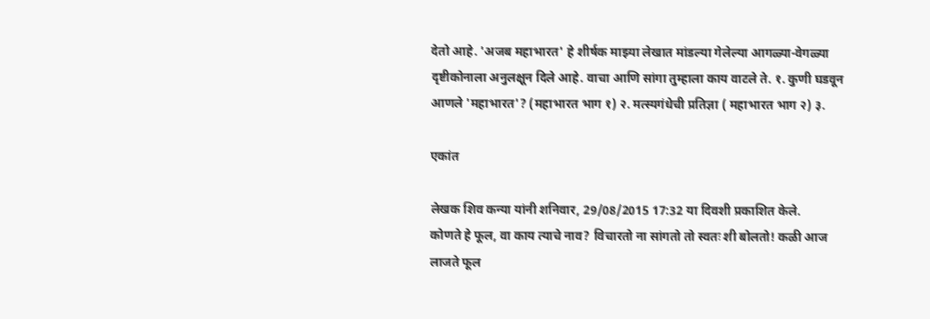देतो आहे. 'अजब महाभारत' हे शीर्षक माझ्या लेखात मांडल्या गेलेल्या आगळ्या-वेगळ्या दृष्टीकोनाला अनुलक्षून दिले आहे. वाचा आणि सांगा तुम्हाला काय वाटले ते. १. कुणी घडवून आणले 'महाभारत'? (महाभारत भाग १) २. मत्स्यगंधेची प्रतिज्ञा ( महाभारत भाग २) ३.

एकांत

लेखक शिव कन्या यांनी शनिवार, 29/08/2015 17:32 या दिवशी प्रकाशित केले.
कोणते हे फूल, वा काय त्याचे नाव? विचारतो ना सांगतो तो स्वतः शी बोलतो! कळी आज लाजते फूल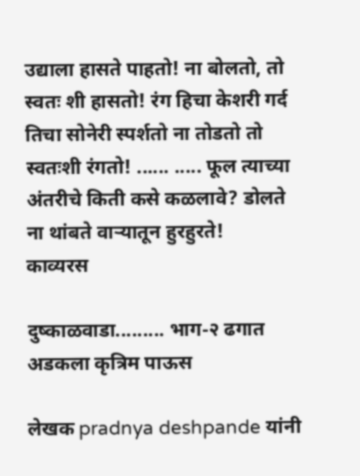उद्याला हासते पाहतो! ना बोलतो, तो स्वतः शी हासतो! रंग हिचा केशरी गर्द तिचा सोनेरी स्पर्शतो ना तोडतो तो स्वतःशी रंगतो! ...... ..... फूल त्याच्या अंतरीचे किती कसे कळलावे? डोलते ना थांबते वाऱ्यातून हुरहुरते!
काव्यरस

दुष्काळवाडा......... भाग-२ ढगात अडकला कृत्रिम पाऊस

लेखक pradnya deshpande यांनी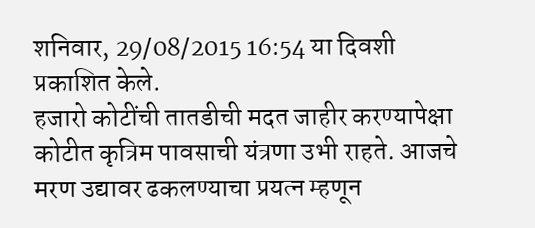शनिवार, 29/08/2015 16:54 या दिवशी प्रकाशित केले.
हजारो कोटींची तातडीची मदत जाहीर करण्यापेक्षा कोटीत कृत्रिम पावसाची यंत्रणा उभी राहते. आजचे मरण उद्यावर ढकलण्याचा प्रयत्न म्हणून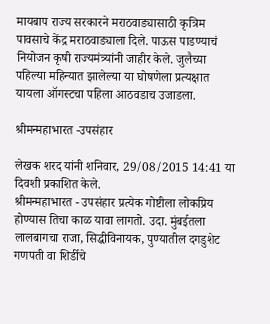मायबाप राज्य सरकारने मराठवाड्यासाठी कृत्रिम पावसाचे केंद्र मराठवाड्याला दिले. पाऊस पाडण्याचं नियोजन कृषी राज्यमंत्र्यांनी जाहीर केले. जुलैच्या पहिल्या महिन्यात झालेल्या या घोषणेला प्रत्यक्षात यायला ऑगस्टचा पहिला आठवडाच उजाडला.

श्रीमन्महाभारत -उपसंहार

लेखक शरद यांनी शनिवार, 29/08/2015 14:41 या दिवशी प्रकाशित केले.
श्रीमन्महाभारत - उपसंहार प्रत्येक गोष्टीला लोकप्रिय होण्यास तिचा काळ यावा लागतो. उदा. मुंबईतला लालबागचा राजा, सिद्धीविनायक, पुण्यातील दगडुशेट गणपती वा शिर्डीचे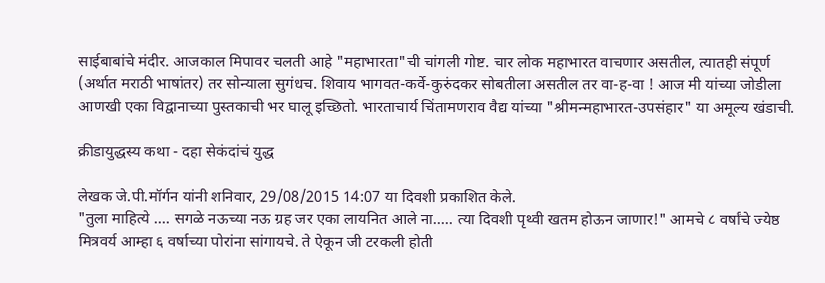साईबाबांचे मंदीर. आजकाल मिपावर चलती आहे "महाभारता"ची चांगली गोष्ट. चार लोक महाभारत वाचणार असतील, त्यातही संपूर्ण (अर्थात मराठी भाषांतर) तर सोन्याला सुगंधच. शिवाय भागवत-कर्वे-कुरुंदकर सोबतीला असतील तर वा-ह-वा ! आज मी यांच्या जोडीला आणखी एका विद्वानाच्या पुस्तकाची भर घालू इच्छितो. भारताचार्य चिंतामणराव वैद्य यांच्या "श्रीमन्महाभारत-उपसंहार" या अमूल्य खंडाची.

क्रीडायुद्धस्य कथा - दहा सेकंदांचं युद्ध

लेखक जे.पी.मॉर्गन यांनी शनिवार, 29/08/2015 14:07 या दिवशी प्रकाशित केले.
"तुला माहित्ये .... सगळे नऊच्या नऊ ग्रह जर एका लायनित आले ना..... त्या दिवशी पृथ्वी खतम होऊन जाणार!" आमचे ८ वर्षांचे ज्येष्ठ मित्रवर्य आम्हा ६ वर्षाच्या पोरांना सांगायचे. ते ऐकून जी टरकली होती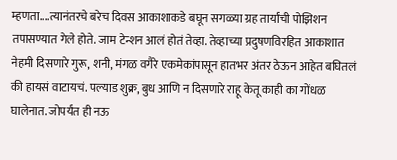म्हणता....त्यानंतरचे बरेच दिवस आकाशाकडे बघून सगळ्या ग्रह तार्यांची पोझिशन तपासण्यात गेले होते. जाम टेन्शन आलं होतं तेव्हा. तेव्हाच्या प्रदुषणविरहित आकाशात नेहमी दिसणारे गुरू, शनी, मंगळ वगैरे एकमेकांपासून हातभर अंतर ठेऊन आहेत बघितलं की हायसं वाटायचं. पल्याड शुक्र, बुध आणि न दिसणारे राहू केतू काही का गोंधळ घालेनात. जोपर्यंत ही नऊ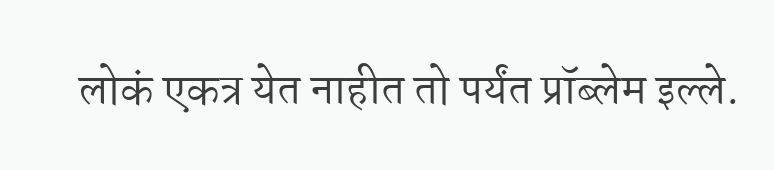लोकं एकत्र येत नाहीत तो पर्यंत प्रॉब्लेम इल्ले.